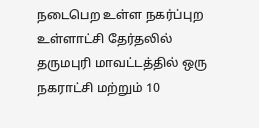நடைபெற உள்ள நகர்ப்புற உள்ளாட்சி தேர்தலில் தருமபுரி மாவட்டத்தில் ஒரு நகராட்சி மற்றும் 10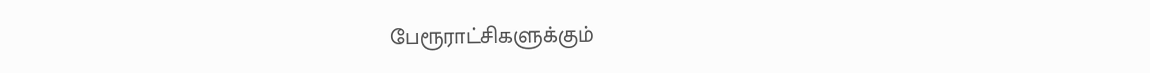பேரூராட்சிகளுக்கும்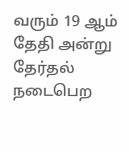வரும் 19 ஆம் தேதி அன்று தேர்தல் நடைபெற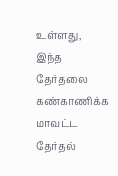உள்ளது, இந்த தேர்தலை கண்காணிக்க மாவட்ட தேர்தல்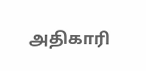அதிகாரி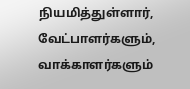நியமித்துள்ளார், வேட்பாளர்களும், வாக்காளர்களும்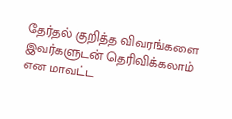தேர்தல் குறித்த விவரங்களை இவர்களுடன் தெரிவிக்கலாம் என மாவட்ட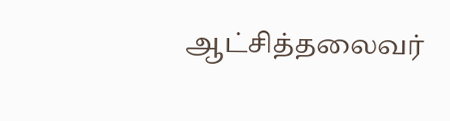ஆட்சித்தலைவர்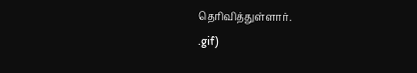தெரிவித்துள்ளார்.
.gif)